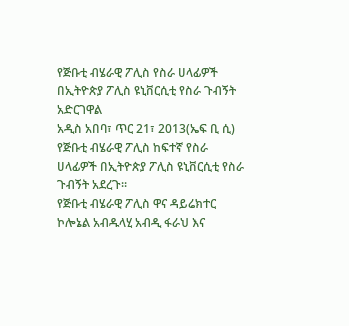የጅቡቲ ብሄራዊ ፖሊስ የስራ ሀላፊዎች በኢትዮጵያ ፖሊስ ዩኒቨርሲቲ የስራ ጉብኝት አድርገዋል
አዲስ አበባ፣ ጥር 21፣ 2013(ኤፍ ቢ ሲ) የጅቡቲ ብሄራዊ ፖሊስ ከፍተኛ የስራ ሀላፊዎች በኢትዮጵያ ፖሊስ ዩኒቨርሲቲ የስራ ጉብኝት አደረጉ።
የጅቡቲ ብሄራዊ ፖሊስ ዋና ዳይሬክተር ኮሎኔል አብዱላሂ አብዲ ፋራህ እና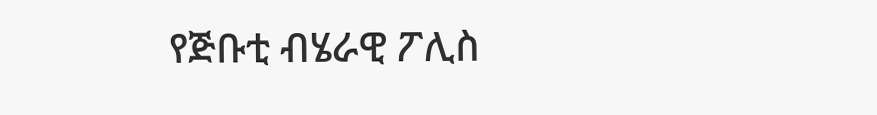የጅቡቲ ብሄራዊ ፖሊስ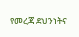የመረጃ ደህንነትና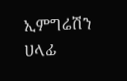ኢምግሬሽን ሀላፊ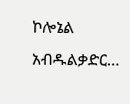ኮሎኔል አብዱልቃድር…